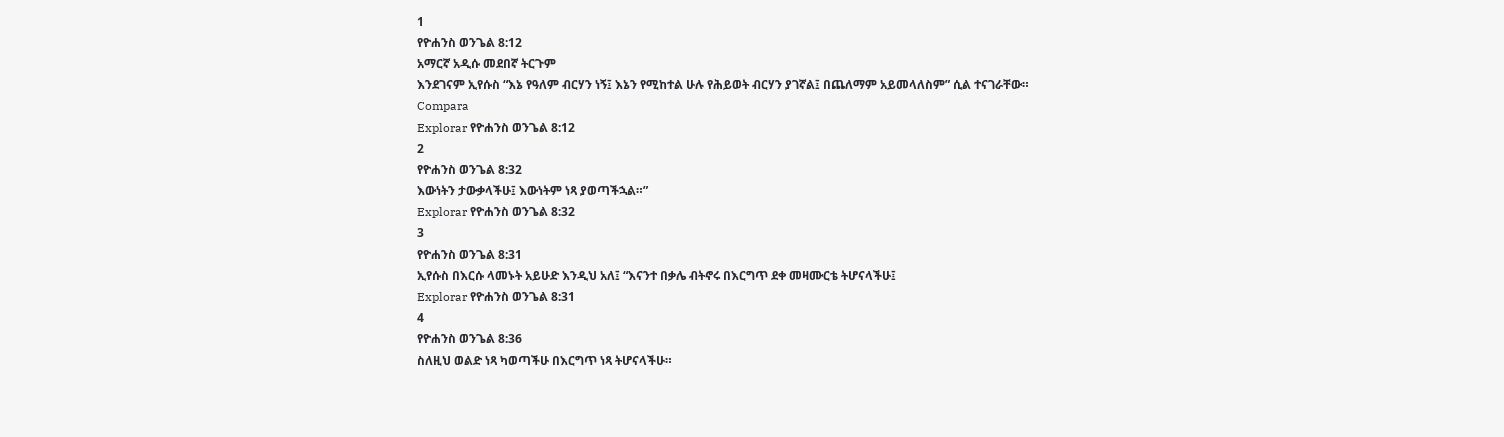1
የዮሐንስ ወንጌል 8:12
አማርኛ አዲሱ መደበኛ ትርጉም
እንደገናም ኢየሱስ “እኔ የዓለም ብርሃን ነኝ፤ እኔን የሚከተል ሁሉ የሕይወት ብርሃን ያገኛል፤ በጨለማም አይመላለስም” ሲል ተናገራቸው።
Compara
Explorar የዮሐንስ ወንጌል 8:12
2
የዮሐንስ ወንጌል 8:32
እውነትን ታውቃላችሁ፤ እውነትም ነጻ ያወጣችኋል።”
Explorar የዮሐንስ ወንጌል 8:32
3
የዮሐንስ ወንጌል 8:31
ኢየሱስ በእርሱ ላመኑት አይሁድ እንዲህ አለ፤ “እናንተ በቃሌ ብትኖሩ በእርግጥ ደቀ መዛሙርቴ ትሆናላችሁ፤
Explorar የዮሐንስ ወንጌል 8:31
4
የዮሐንስ ወንጌል 8:36
ስለዚህ ወልድ ነጻ ካወጣችሁ በእርግጥ ነጻ ትሆናላችሁ።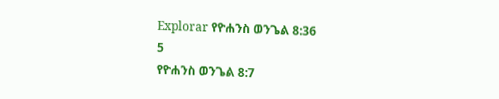Explorar የዮሐንስ ወንጌል 8:36
5
የዮሐንስ ወንጌል 8:7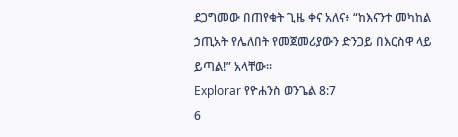ደጋግመው በጠየቁት ጊዜ ቀና አለና፥ “ከእናንተ መካከል ኃጢአት የሌለበት የመጀመሪያውን ድንጋይ በእርስዋ ላይ ይጣል!” አላቸው።
Explorar የዮሐንስ ወንጌል 8:7
6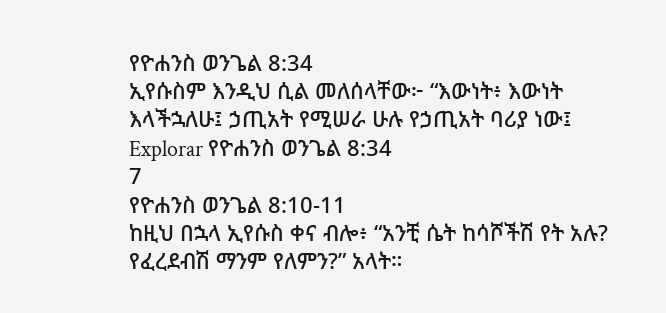የዮሐንስ ወንጌል 8:34
ኢየሱስም እንዲህ ሲል መለሰላቸው፦ “እውነት፥ እውነት እላችኋለሁ፤ ኃጢአት የሚሠራ ሁሉ የኃጢአት ባሪያ ነው፤
Explorar የዮሐንስ ወንጌል 8:34
7
የዮሐንስ ወንጌል 8:10-11
ከዚህ በኋላ ኢየሱስ ቀና ብሎ፥ “አንቺ ሴት ከሳሾችሽ የት አሉ? የፈረደብሽ ማንም የለምን?” አላት።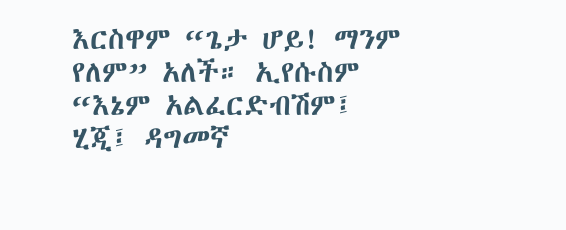እርስዋም “ጌታ ሆይ! ማንም የለም” አለች። ኢየሱስም “እኔም አልፈርድብሽም፤ ሂጂ፤ ዳግመኛ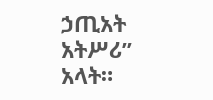ኃጢአት አትሥሪ” አላት።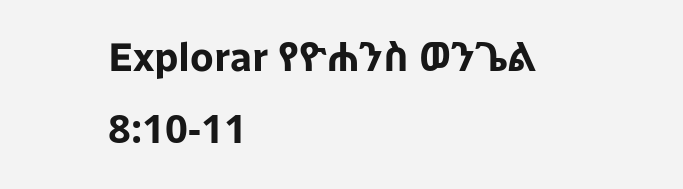Explorar የዮሐንስ ወንጌል 8:10-11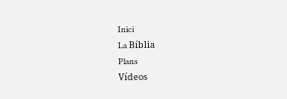Inici
La Bíblia
Plans
Vídeos